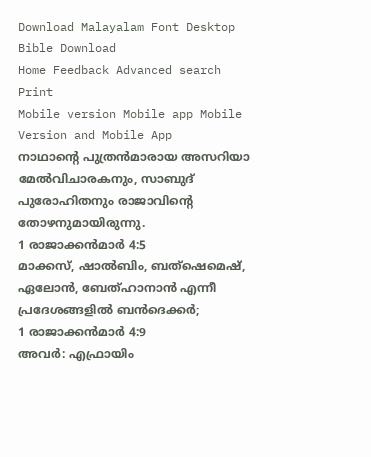Download Malayalam Font Desktop Bible Download
Home Feedback Advanced search Print
Mobile version Mobile app Mobile Version and Mobile App
നാഥാന്‍റെ പുത്രന്‍മാരായ അസറിയാ മേല്‍വിചാരകനും, സാബുദ് പുരോഹിതനും രാജാവിന്‍റെ തോഴനുമായിരുന്നു.
1 രാജാക്കന്‍മാര്‍ 4:5
മാക്കസ്, ഷാല്‍ബിം, ബത്ഷെമെഷ്, ഏലോന്‍, ബേത്ഹാനാന്‍ എന്നീ പ്രദേശങ്ങളില്‍ ബന്‍ദെക്കര്‍;
1 രാജാക്കന്‍മാര്‍ 4:9
അവര്‍: എഫ്രായിം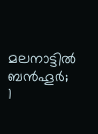മലനാട്ടില്‍ ബന്‍ഹൂര്‍;
1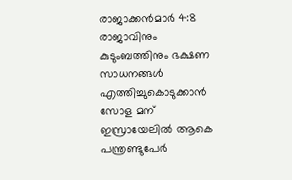രാജാക്കന്‍മാര്‍ 4:8
രാജാവിനും കുടുംബത്തിനും ഭക്ഷണ സാധനങ്ങള്‍ എത്തിച്ചുകൊടുക്കാന്‍ സോള മന് ഇസ്രായേലില്‍ ആകെ പന്ത്രണ്ടുപേര്‍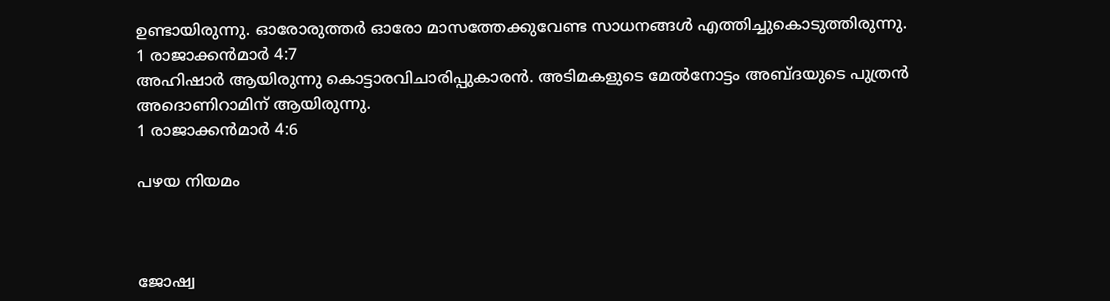ഉണ്ടായിരുന്നു. ഓരോരുത്തര്‍ ഓരോ മാസത്തേക്കുവേണ്ട സാധനങ്ങള്‍ എത്തിച്ചുകൊടുത്തിരുന്നു.
1 രാജാക്കന്‍മാര്‍ 4:7
അഹിഷാര്‍ ആയിരുന്നു കൊട്ടാരവിചാരിപ്പുകാരന്‍. അടിമകളുടെ മേല്‍നോട്ടം അബ്ദയുടെ പുത്രന്‍ അദൊണിറാമിന് ആയിരുന്നു.
1 രാജാക്കന്‍മാര്‍ 4:6

പഴയ നിയമം



ജോഷ്വ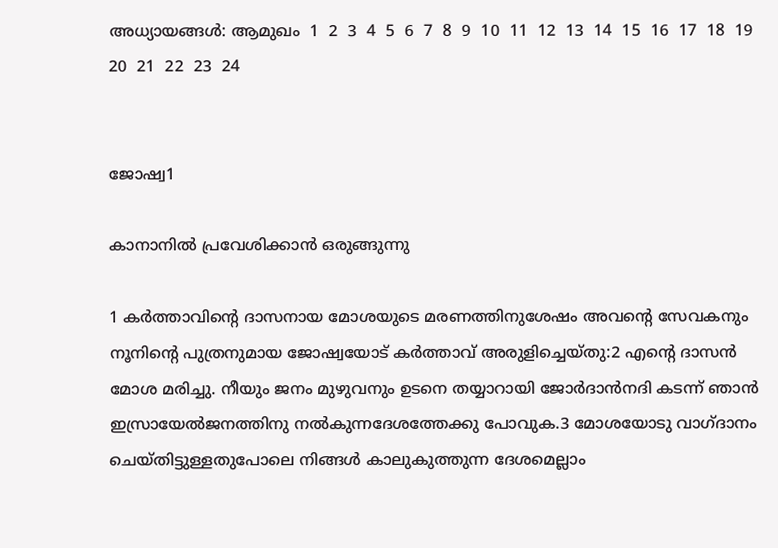അധ്യായങ്ങള്‍: ആമുഖം  1  2  3  4  5  6  7  8  9  10  11  12  13  14  15  16  17  18  19  20  21  22  23  24


ജോഷ്വ1

കാനാനില്‍ പ്രവേശിക്കാന്‍ ഒരുങ്ങുന്നു

1 കര്‍ത്താവിന്‍റെ ദാസനായ മോശയുടെ മരണത്തിനുശേഷം അവന്‍റെ സേവകനും നൂനിന്‍റെ പുത്രനുമായ ജോഷ്വയോട് കര്‍ത്താവ് അരുളിച്ചെയ്തു:2 എന്‍റെ ദാസന്‍ മോശ മരിച്ചു. നീയും ജനം മുഴുവനും ഉടനെ തയ്യാറായി ജോര്‍ദാന്‍നദി കടന്ന് ഞാന്‍ ഇസ്രായേല്‍ജനത്തിനു നല്‍കുന്നദേശത്തേക്കു പോവുക.3 മോശയോടു വാഗ്ദാനം ചെയ്തിട്ടുള്ളതുപോലെ നിങ്ങള്‍ കാലുകുത്തുന്ന ദേശമെല്ലാം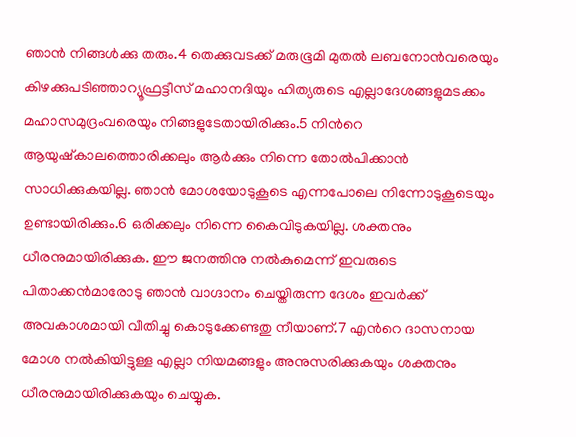ഞാന്‍ നിങ്ങള്‍ക്കു തരും.4 തെക്കുവടക്ക് മരുഭൂമി മുതല്‍ ലബനോന്‍വരെയും കിഴക്കുപടിഞ്ഞാറ്യൂഫ്രട്ടീസ് മഹാനദിയും ഹിത്യരുടെ എല്ലാദേശങ്ങളുമടക്കം മഹാസമുദ്രംവരെയും നിങ്ങളുടേതായിരിക്കും.5 നിന്‍റെ ആയുഷ്കാലത്തൊരിക്കലും ആര്‍ക്കും നിന്നെ തോല്‍പിക്കാന്‍ സാധിക്കുകയില്ല. ഞാന്‍ മോശയോടുകൂടെ എന്നപോലെ നിന്നോടുകൂടെയും ഉണ്ടായിരിക്കും.6 ഒരിക്കലും നിന്നെ കൈവിടുകയില്ല. ശക്തനും ധീരനുമായിരിക്കുക. ഈ ജനത്തിനു നല്‍കുമെന്ന് ഇവരുടെ പിതാക്കന്‍മാരോടു ഞാന്‍ വാഗ്ദാനം ചെയ്തിരുന്ന ദേശം ഇവര്‍ക്ക് അവകാശമായി വീതിച്ചു കൊടുക്കേണ്ടതു നീയാണ്.7 എന്‍റെ ദാസനായ മോശ നല്‍കിയിട്ടുള്ള എല്ലാ നിയമങ്ങളും അനുസരിക്കുകയും ശക്തനും ധീരനുമായിരിക്കുകയും ചെയ്യുക.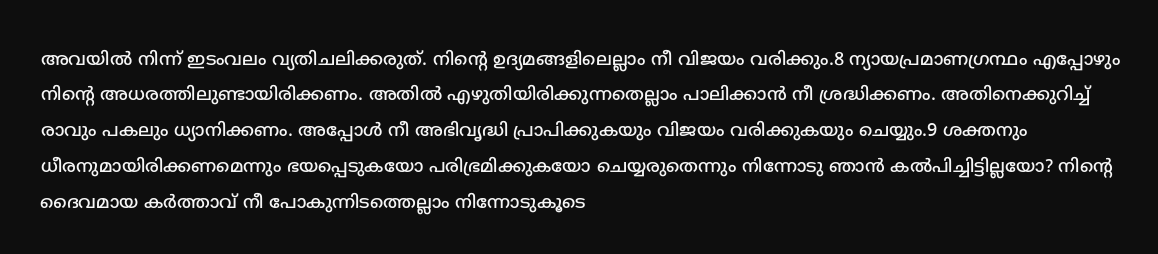അവയില്‍ നിന്ന് ഇടംവലം വ്യതിചലിക്കരുത്. നിന്‍റെ ഉദ്യമങ്ങളിലെല്ലാം നീ വിജയം വരിക്കും.8 ന്യായപ്രമാണഗ്രന്ഥം എപ്പോഴും നിന്‍റെ അധരത്തിലുണ്ടായിരിക്കണം. അതില്‍ എഴുതിയിരിക്കുന്നതെല്ലാം പാലിക്കാന്‍ നീ ശ്രദ്ധിക്കണം. അതിനെക്കുറിച്ച് രാവും പകലും ധ്യാനിക്കണം. അപ്പോള്‍ നീ അഭിവൃദ്ധി പ്രാപിക്കുകയും വിജയം വരിക്കുകയും ചെയ്യും.9 ശക്തനും ധീരനുമായിരിക്കണമെന്നും ഭയപ്പെടുകയോ പരിഭ്രമിക്കുകയോ ചെയ്യരുതെന്നും നിന്നോടു ഞാന്‍ കല്‍പിച്ചിട്ടില്ലയോ? നിന്‍റെ ദൈവമായ കര്‍ത്താവ് നീ പോകുന്നിടത്തെല്ലാം നിന്നോടുകൂടെ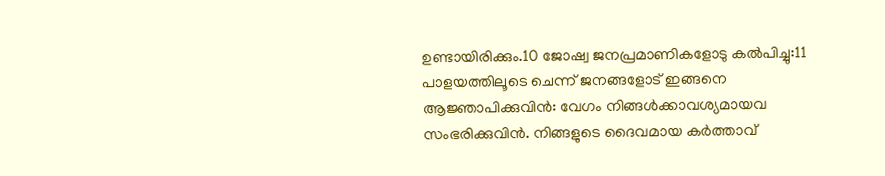ഉണ്ടായിരിക്കും.10 ജോഷ്വ ജനപ്രമാണികളോടു കല്‍പിച്ചു:11 പാളയത്തിലൂടെ ചെന്ന് ജനങ്ങളോട് ഇങ്ങനെ ആജ്ഞാപിക്കുവിന്‍: വേഗം നിങ്ങള്‍ക്കാവശ്യമായവ സംഭരിക്കുവിന്‍. നിങ്ങളുടെ ദൈവമായ കര്‍ത്താവ്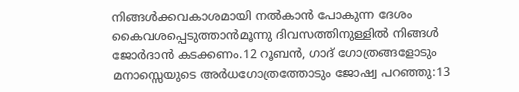നിങ്ങള്‍ക്കവകാശമായി നല്‍കാന്‍ പോകുന്ന ദേശം കൈവശപ്പെടുത്താന്‍മൂന്നു ദിവസത്തിനുള്ളില്‍ നിങ്ങള്‍ ജോര്‍ദാന്‍ കടക്കണം.12 റൂബന്‍, ഗാദ് ഗോത്രങ്ങളോടും മനാസ്സെയുടെ അര്‍ധഗോത്രത്തോടും ജോഷ്വ പറഞ്ഞു:13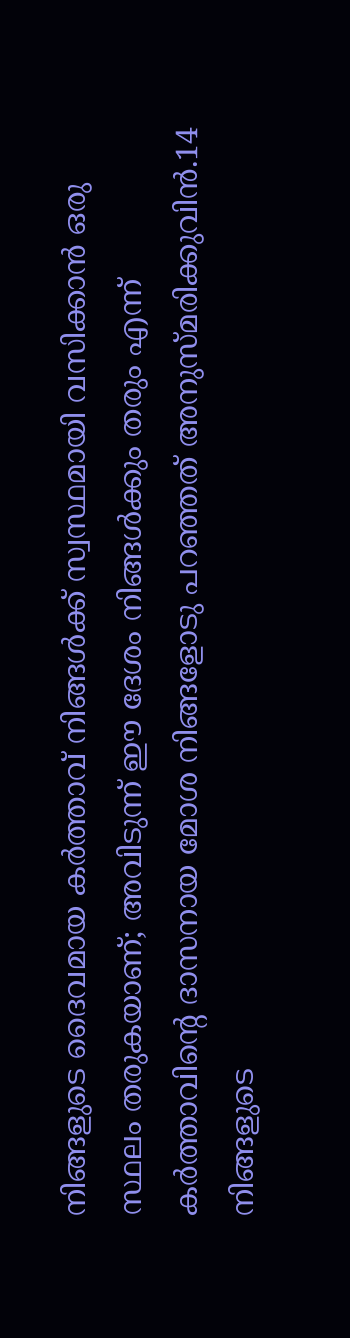നിങ്ങളുടെ ദൈവമായ കര്‍ത്താവ് നിങ്ങള്‍ക്ക് സ്വസ്ഥമായി വസിക്കാന്‍ ഒരു സ്ഥലം തരുകയാണ്; അവിടുന്ന് ഈ ദേശം നിങ്ങള്‍ക്കും തരും എന്ന് കര്‍ത്താവിന്‍റെ ദാസനായ മോശ നിങ്ങളോടു പറഞ്ഞത് അനുസ്മരിക്കുവിന്‍.14 നിങ്ങളുടെ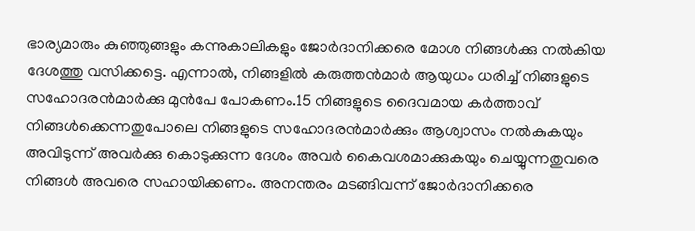ഭാര്യമാരും കുഞ്ഞുങ്ങളും കന്നുകാലികളും ജോര്‍ദാനിക്കരെ മോശ നിങ്ങള്‍ക്കു നല്‍കിയ ദേശത്തു വസിക്കട്ടെ. എന്നാല്‍, നിങ്ങളില്‍ കരുത്തന്‍മാര്‍ ആയുധം ധരിച്ച് നിങ്ങളുടെ സഹോദരന്‍മാര്‍ക്കു മുന്‍പേ പോകണം.15 നിങ്ങളുടെ ദൈവമായ കര്‍ത്താവ് നിങ്ങള്‍ക്കെന്നതുപോലെ നിങ്ങളുടെ സഹോദരന്‍മാര്‍ക്കും ആശ്വാസം നല്‍കുകയും അവിടുന്ന് അവര്‍ക്കു കൊടുക്കുന്ന ദേശം അവര്‍ കൈവശമാക്കുകയും ചെയ്യുന്നതുവരെ നിങ്ങള്‍ അവരെ സഹായിക്കണം. അനന്തരം മടങ്ങിവന്ന് ജോര്‍ദാനിക്കരെ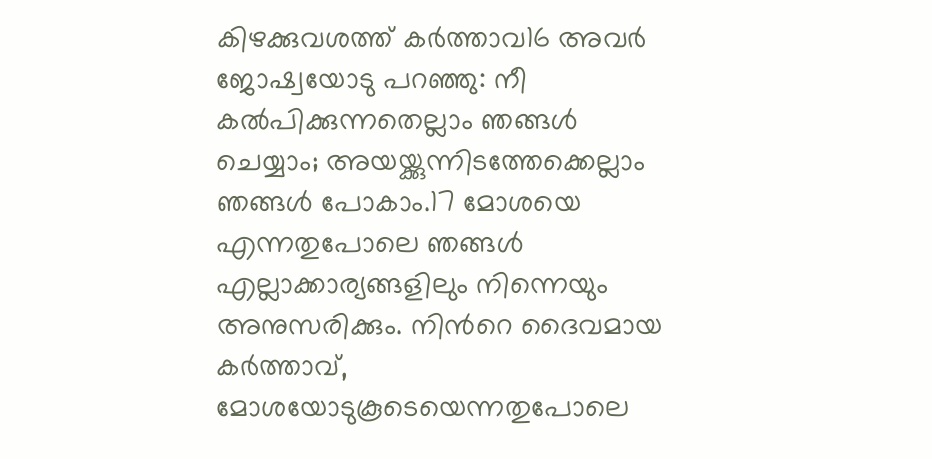കിഴക്കുവശത്ത് കര്‍ത്താവ16 അവര്‍ ജോഷ്വയോടു പറഞ്ഞു: നീ കല്‍പിക്കുന്നതെല്ലാം ഞങ്ങള്‍ ചെയ്യാം; അയയ്ക്കുന്നിടത്തേക്കെല്ലാം ഞങ്ങള്‍ പോകാം.17 മോശയെ എന്നതുപോലെ ഞങ്ങള്‍ എല്ലാക്കാര്യങ്ങളിലും നിന്നെയും അനുസരിക്കും. നിന്‍റെ ദൈവമായ കര്‍ത്താവ്, മോശയോടുകൂടെയെന്നതുപോലെ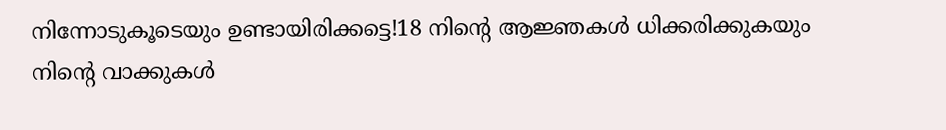നിന്നോടുകൂടെയും ഉണ്ടായിരിക്കട്ടെ!18 നിന്‍റെ ആജ്ഞകള്‍ ധിക്കരിക്കുകയും നിന്‍റെ വാക്കുകള്‍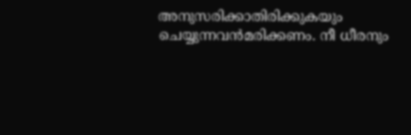അനുസരിക്കാതിരിക്കുകയും ചെയ്യുന്നവന്‍മരിക്കണം. നീ ധീരനും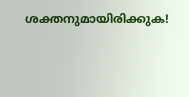ശക്തനുമായിരിക്കുക!